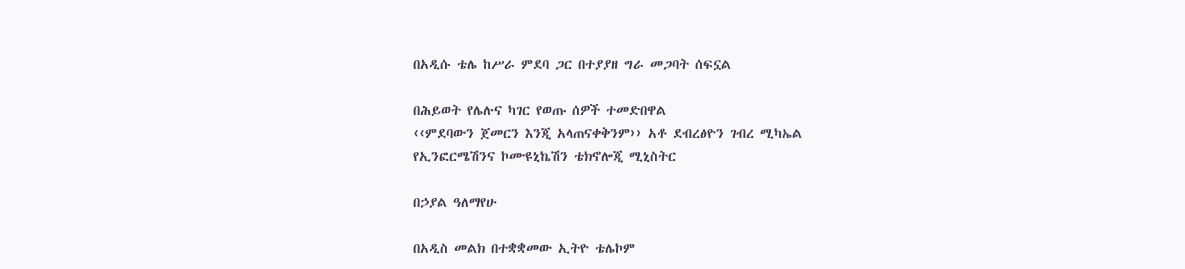በአዲሱ ቴሌ ከሥራ ምደባ ጋር በተያያዘ ግራ መጋባት ሰፍኗል

በሕይወት የሌሉና ካገር የወጡ ሰዎች ተመድበዋል
‹‹ምደባውን ጀመርን እንጂ አላጠናቀቅንም›› አቶ ደብረፅዮን ገብረ ሚካኤል
የኢንፎርሜሽንና ኮሙዩኒኬሽን ቴክኖሎጂ ሚኒስትር

በኃያል ዓለማየሁ

በአዲስ መልክ በተቋቋመው ኢትዮ ቴሌኮም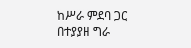ከሥራ ምደባ ጋር በተያያዘ ግራ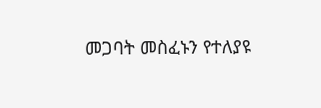መጋባት መስፈኑን የተለያዩ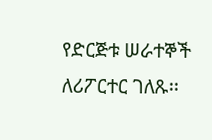የድርጅቱ ሠራተኞች ለሪፖርተር ገለጹ፡፡